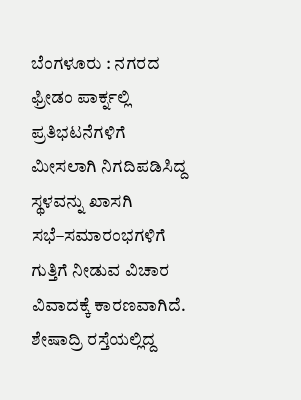ಬೆಂಗಳೂರು : ನಗರದ ಫ್ರೀಡಂ ಪಾರ್ಕ್ನಲ್ಲಿ ಪ್ರತಿಭಟನೆಗಳಿಗೆ ಮೀಸಲಾಗಿ ನಿಗದಿಪಡಿಸಿದ್ದ ಸ್ಥಳವನ್ನು ಖಾಸಗಿ ಸಭೆ–ಸಮಾರಂಭಗಳಿಗೆ ಗುತ್ತಿಗೆ ನೀಡುವ ವಿಚಾರ ವಿವಾದಕ್ಕೆ ಕಾರಣವಾಗಿದೆ.
ಶೇಷಾದ್ರಿ ರಸ್ತೆಯಲ್ಲಿದ್ದ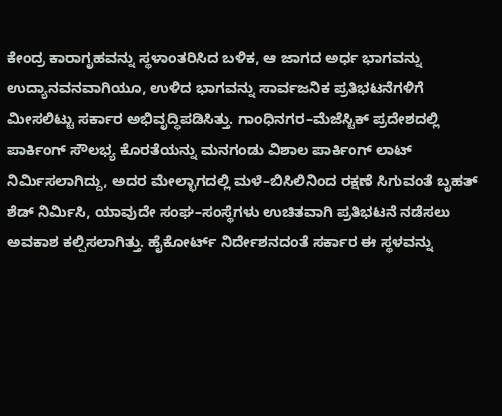ಕೇಂದ್ರ ಕಾರಾಗೃಹವನ್ನು ಸ್ಥಳಾಂತರಿಸಿದ ಬಳಿಕ, ಆ ಜಾಗದ ಅರ್ಧ ಭಾಗವನ್ನು ಉದ್ಯಾನವನವಾಗಿಯೂ, ಉಳಿದ ಭಾಗವನ್ನು ಸಾರ್ವಜನಿಕ ಪ್ರತಿಭಟನೆಗಳಿಗೆ ಮೀಸಲಿಟ್ಟು ಸರ್ಕಾರ ಅಭಿವೃದ್ಧಿಪಡಿಸಿತ್ತು. ಗಾಂಧಿನಗರ–ಮೆಜೆಸ್ಟಿಕ್ ಪ್ರದೇಶದಲ್ಲಿ ಪಾರ್ಕಿಂಗ್ ಸೌಲಭ್ಯ ಕೊರತೆಯನ್ನು ಮನಗಂಡು ವಿಶಾಲ ಪಾರ್ಕಿಂಗ್ ಲಾಟ್ ನಿರ್ಮಿಸಲಾಗಿದ್ದು, ಅದರ ಮೇಲ್ಭಾಗದಲ್ಲಿ ಮಳೆ–ಬಿಸಿಲಿನಿಂದ ರಕ್ಷಣೆ ಸಿಗುವಂತೆ ಬೃಹತ್ ಶೆಡ್ ನಿರ್ಮಿಸಿ, ಯಾವುದೇ ಸಂಘ–ಸಂಸ್ಥೆಗಳು ಉಚಿತವಾಗಿ ಪ್ರತಿಭಟನೆ ನಡೆಸಲು ಅವಕಾಶ ಕಲ್ಪಿಸಲಾಗಿತ್ತು. ಹೈಕೋರ್ಟ್ ನಿರ್ದೇಶನದಂತೆ ಸರ್ಕಾರ ಈ ಸ್ಥಳವನ್ನು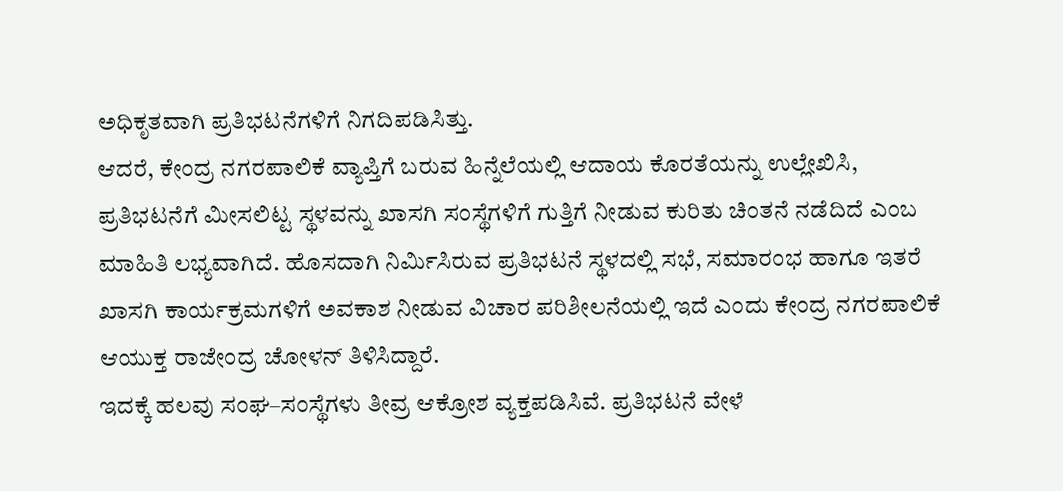ಅಧಿಕೃತವಾಗಿ ಪ್ರತಿಭಟನೆಗಳಿಗೆ ನಿಗದಿಪಡಿಸಿತ್ತು.
ಆದರೆ, ಕೇಂದ್ರ ನಗರಪಾಲಿಕೆ ವ್ಯಾಪ್ತಿಗೆ ಬರುವ ಹಿನ್ನೆಲೆಯಲ್ಲಿ ಆದಾಯ ಕೊರತೆಯನ್ನು ಉಲ್ಲೇಖಿಸಿ, ಪ್ರತಿಭಟನೆಗೆ ಮೀಸಲಿಟ್ಟ ಸ್ಥಳವನ್ನು ಖಾಸಗಿ ಸಂಸ್ಥೆಗಳಿಗೆ ಗುತ್ತಿಗೆ ನೀಡುವ ಕುರಿತು ಚಿಂತನೆ ನಡೆದಿದೆ ಎಂಬ ಮಾಹಿತಿ ಲಭ್ಯವಾಗಿದೆ. ಹೊಸದಾಗಿ ನಿರ್ಮಿಸಿರುವ ಪ್ರತಿಭಟನೆ ಸ್ಥಳದಲ್ಲಿ ಸಭೆ, ಸಮಾರಂಭ ಹಾಗೂ ಇತರೆ ಖಾಸಗಿ ಕಾರ್ಯಕ್ರಮಗಳಿಗೆ ಅವಕಾಶ ನೀಡುವ ವಿಚಾರ ಪರಿಶೀಲನೆಯಲ್ಲಿ ಇದೆ ಎಂದು ಕೇಂದ್ರ ನಗರಪಾಲಿಕೆ ಆಯುಕ್ತ ರಾಜೇಂದ್ರ ಚೋಳನ್ ತಿಳಿಸಿದ್ದಾರೆ.
ಇದಕ್ಕೆ ಹಲವು ಸಂಘ–ಸಂಸ್ಥೆಗಳು ತೀವ್ರ ಆಕ್ರೋಶ ವ್ಯಕ್ತಪಡಿಸಿವೆ. ಪ್ರತಿಭಟನೆ ವೇಳೆ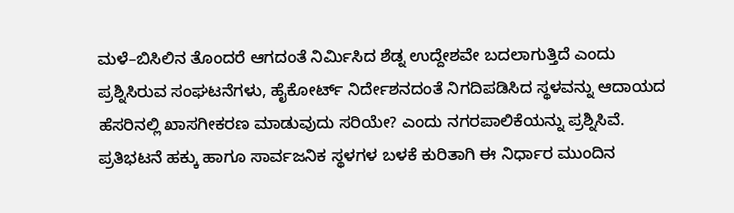ಮಳೆ–ಬಿಸಿಲಿನ ತೊಂದರೆ ಆಗದಂತೆ ನಿರ್ಮಿಸಿದ ಶೆಡ್ನ ಉದ್ದೇಶವೇ ಬದಲಾಗುತ್ತಿದೆ ಎಂದು ಪ್ರಶ್ನಿಸಿರುವ ಸಂಘಟನೆಗಳು, ಹೈಕೋರ್ಟ್ ನಿರ್ದೇಶನದಂತೆ ನಿಗದಿಪಡಿಸಿದ ಸ್ಥಳವನ್ನು ಆದಾಯದ ಹೆಸರಿನಲ್ಲಿ ಖಾಸಗೀಕರಣ ಮಾಡುವುದು ಸರಿಯೇ? ಎಂದು ನಗರಪಾಲಿಕೆಯನ್ನು ಪ್ರಶ್ನಿಸಿವೆ.
ಪ್ರತಿಭಟನೆ ಹಕ್ಕು ಹಾಗೂ ಸಾರ್ವಜನಿಕ ಸ್ಥಳಗಳ ಬಳಕೆ ಕುರಿತಾಗಿ ಈ ನಿರ್ಧಾರ ಮುಂದಿನ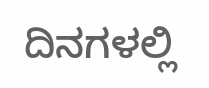ದಿನಗಳಲ್ಲಿ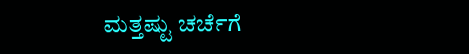ಮತ್ತಷ್ಟು ಚರ್ಚೆಗೆ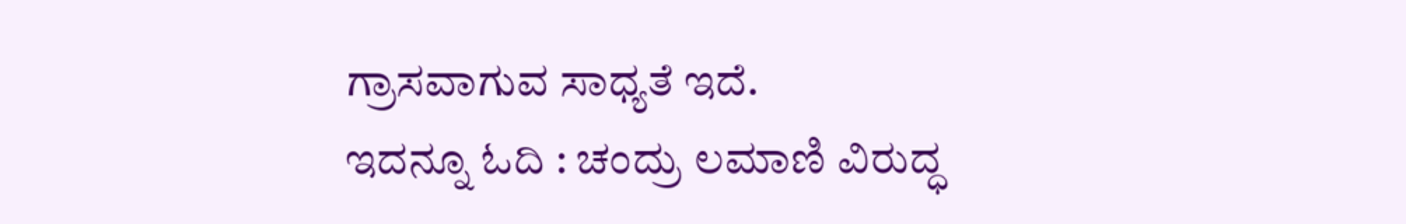ಗ್ರಾಸವಾಗುವ ಸಾಧ್ಯತೆ ಇದೆ.
ಇದನ್ನೂ ಓದಿ : ಚಂದ್ರು ಲಮಾಣಿ ವಿರುದ್ಧ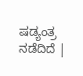ಷಡ್ಯಂತ್ರ ನಡೆದಿದೆ |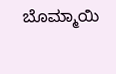ಬೊಮ್ಮಾಯಿ